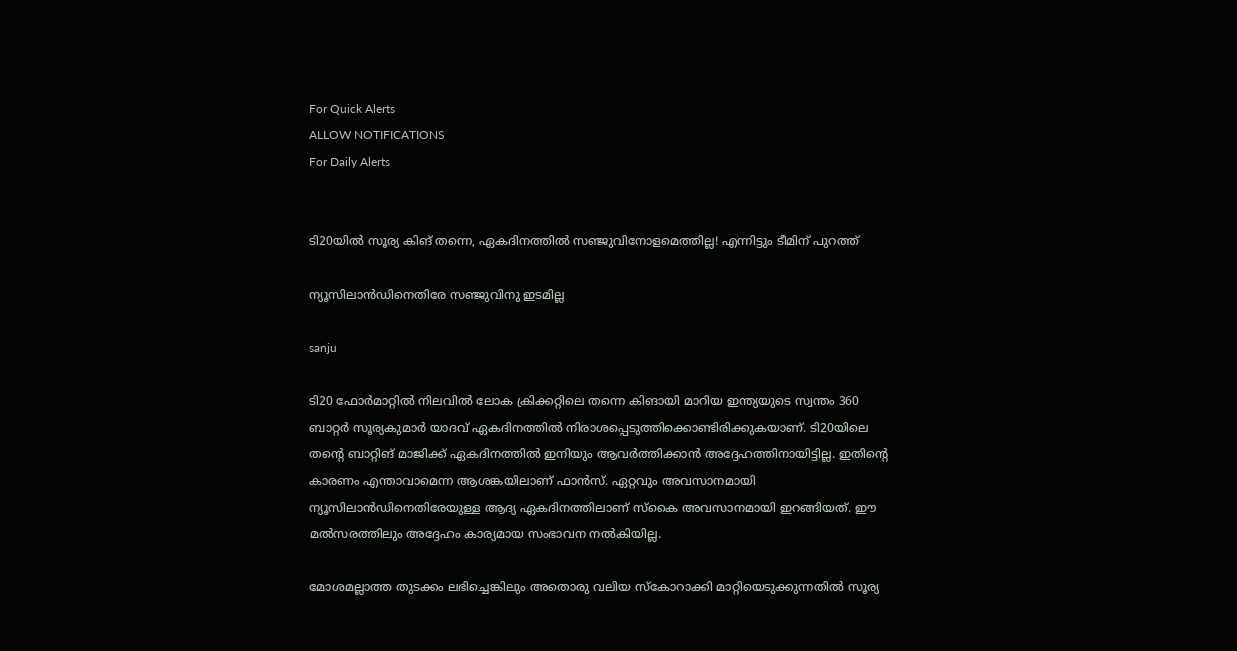For Quick Alerts
ALLOW NOTIFICATIONS
For Daily Alerts


ടി20യില്‍ സൂര്യ കിങ് തന്നെ, ഏകദിനത്തില്‍ സഞ്ജുവിനോളമെത്തില്ല! എന്നിട്ടും ടീമിന് പുറത്ത്

ന്യൂസിലാന്‍ഡിനെതിരേ സഞ്ജുവിനു ഇടമില്ല

sanju

ടി20 ഫോര്‍മാറ്റില്‍ നിലവില്‍ ലോക ക്രിക്കറ്റിലെ തന്നെ കിങായി മാറിയ ഇന്ത്യയുടെ സ്വന്തം 360 ബാറ്റര്‍ സൂര്യകുമാര്‍ യാദവ് ഏകദിനത്തില്‍ നിരാശപ്പെടുത്തിക്കൊണ്ടിരിക്കുകയാണ്. ടി20യിലെ തന്റെ ബാറ്റിങ് മാജിക്ക് ഏകദിനത്തില്‍ ഇനിയും ആവര്‍ത്തിക്കാന്‍ അദ്ദേഹത്തിനായിട്ടില്ല. ഇതിന്റെ കാരണം എന്താവാമെന്ന ആശങ്കയിലാണ് ഫാന്‍സ്. ഏറ്റവും അവസാനമായി ന്യൂസിലാന്‍ഡിനെതിരേയുള്ള ആദ്യ ഏകദിനത്തിലാണ് സ്‌കൈ അവസാനമായി ഇറങ്ങിയത്. ഈ മല്‍സരത്തിലും അദ്ദേഹം കാര്യമായ സംഭാവന നല്‍കിയില്ല.

മോശമല്ലാത്ത തുടക്കം ലഭിച്ചെങ്കിലും അതൊരു വലിയ സ്‌കോറാക്കി മാറ്റിയെടുക്കുന്നതില്‍ സൂര്യ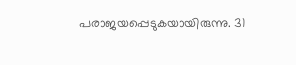പരാജയപ്പെടുകയായിരുന്നു. 31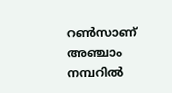റണ്‍സാണ് അഞ്ചാം നമ്പറില്‍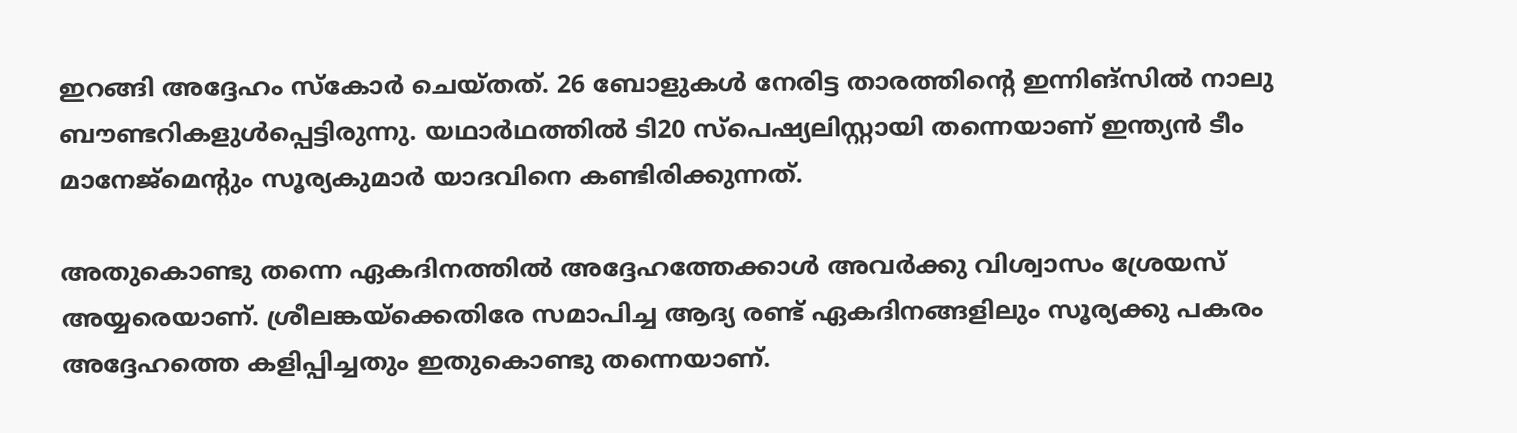ഇറങ്ങി അദ്ദേഹം സ്‌കോര്‍ ചെയ്തത്. 26 ബോളുകള്‍ നേരിട്ട താരത്തിന്റെ ഇന്നിങ്‌സില്‍ നാലു ബൗണ്ടറികളുള്‍പ്പെട്ടിരുന്നു. യഥാര്‍ഥത്തില്‍ ടി20 സ്‌പെഷ്യലിസ്റ്റായി തന്നെയാണ് ഇന്ത്യന്‍ ടീം മാനേജ്‌മെന്റും സൂര്യകുമാര്‍ യാദവിനെ കണ്ടിരിക്കുന്നത്.

അതുകൊണ്ടു തന്നെ ഏകദിനത്തില്‍ അദ്ദേഹത്തേക്കാള്‍ അവര്‍ക്കു വിശ്വാസം ശ്രേയസ് അയ്യരെയാണ്. ശ്രീലങ്കയ്‌ക്കെതിരേ സമാപിച്ച ആദ്യ രണ്ട് ഏകദിനങ്ങളിലും സൂര്യക്കു പകരം അദ്ദേഹത്തെ കളിപ്പിച്ചതും ഇതുകൊണ്ടു തന്നെയാണ്.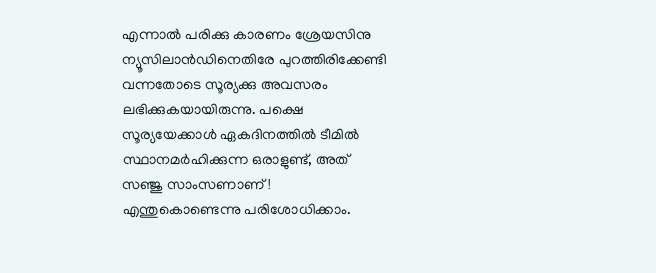എന്നാല്‍ പരിക്കു കാരണം ശ്രേയസിനു ന്യൂസിലാന്‍ഡിനെതിരേ പുറത്തിരിക്കേണ്ടി വന്നതോടെ സൂര്യക്കു അവസരം ലഭിക്കുകയായിരുന്നു. പക്ഷെ സൂര്യയേക്കാള്‍ ഏകദിനത്തില്‍ ടീമില്‍ സ്ഥാനമര്‍ഹിക്കുന്ന ഒരാളുണ്ട്, അത് സഞ്ജു സാംസണാണ്! എന്തുകൊണ്ടെന്നു പരിശോധിക്കാം.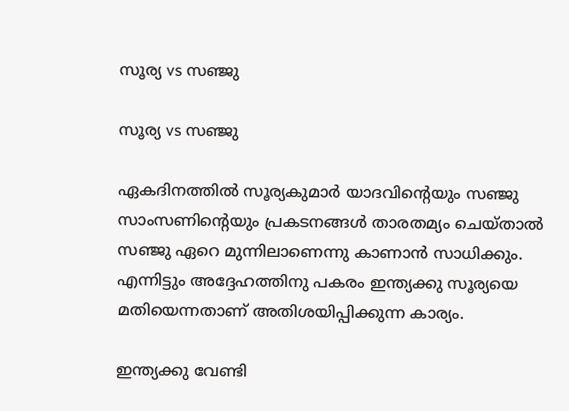സൂര്യ vs സഞ്ജു

സൂര്യ vs സഞ്ജു

ഏകദിനത്തില്‍ സൂര്യകുമാര്‍ യാദവിന്റെയും സഞ്ജു സാംസണിന്റെയും പ്രകടനങ്ങള്‍ താരതമ്യം ചെയ്താല്‍ സഞ്ജു ഏറെ മുന്നിലാണെന്നു കാണാന്‍ സാധിക്കും. എന്നിട്ടും അദ്ദേഹത്തിനു പകരം ഇന്ത്യക്കു സൂര്യയെ മതിയെന്നതാണ് അതിശയിപ്പിക്കുന്ന കാര്യം.

ഇന്ത്യക്കു വേണ്ടി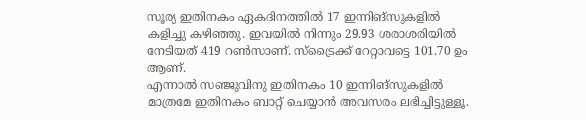സൂര്യ ഇതിനകം ഏകദിനത്തില്‍ 17 ഇന്നിങ്‌സുകളില്‍ കളിച്ചു കഴിഞ്ഞു. ഇവയില്‍ നിന്നും 29.93 ശരാശരിയില്‍ നേടിയത് 419 റണ്‍സാണ്. സ്‌ട്രൈക്ക് റേറ്റാവട്ടെ 101.70 ഉം ആണ്.
എന്നാല്‍ സഞ്ജുവിനു ഇതിനകം 10 ഇന്നിങ്‌സുകളില്‍ മാത്രമേ ഇതിനകം ബാറ്റ് ചെയ്യാന്‍ അവസരം ലഭിച്ചിട്ടുള്ളൂ.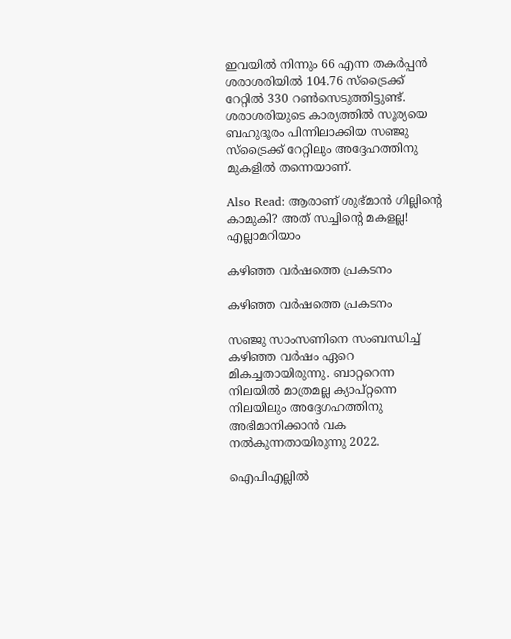ഇവയില്‍ നിന്നും 66 എന്ന തകര്‍പ്പന്‍ ശരാശരിയില്‍ 104.76 സ്‌ട്രൈക്ക് റേറ്റില്‍ 330 റണ്‍സെടുത്തിട്ടുണ്ട്. ശരാശരിയുടെ കാര്യത്തില്‍ സൂര്യയെ ബഹുദൂരം പിന്നിലാക്കിയ സഞ്ജു സ്‌ട്രൈക്ക് റേറ്റിലും അദ്ദേഹത്തിനു മുകളില്‍ തന്നെയാണ്.

Also Read: ആരാണ് ശുഭ്മാന്‍ ഗില്ലിന്റെ കാമുകി? അത് സച്ചിന്റെ മകളല്ല! എല്ലാമറിയാം

കഴിഞ്ഞ വര്‍ഷത്തെ പ്രകടനം

കഴിഞ്ഞ വര്‍ഷത്തെ പ്രകടനം

സഞ്ജു സാംസണിനെ സംബന്ധിച്ച് കഴിഞ്ഞ വര്‍ഷം ഏറെ മികച്ചതായിരുന്നു. ബാറ്ററെന്ന നിലയില്‍ മാത്രമല്ല ക്യാപ്റ്റന്നെ നിലയിലും അദ്ദേഗഹത്തിനു അഭിമാനിക്കാന്‍ വക നല്‍കുന്നതായിരുന്നു 2022.

ഐപിഎല്ലില്‍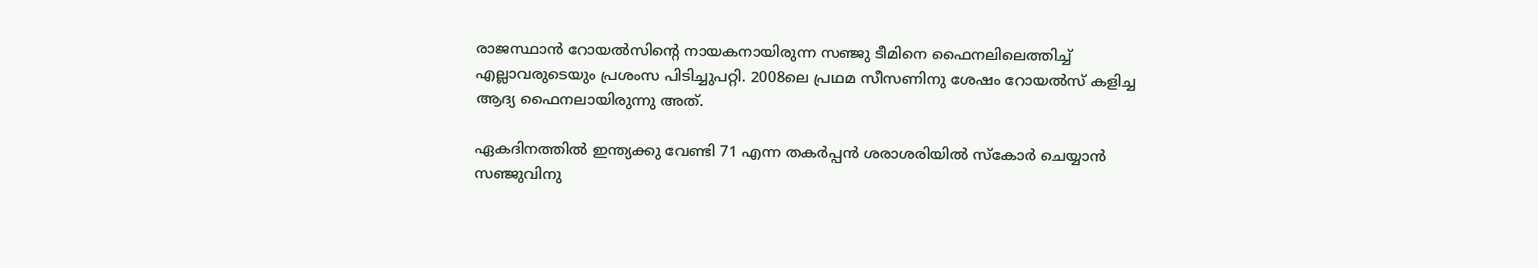രാജസ്ഥാന്‍ റോയല്‍സിന്റെ നായകനായിരുന്ന സഞ്ജു ടീമിനെ ഫൈനലിലെത്തിച്ച് എല്ലാവരുടെയും പ്രശംസ പിടിച്ചുപറ്റി. 2008ലെ പ്രഥമ സീസണിനു ശേഷം റോയല്‍സ് കളിച്ച ആദ്യ ഫൈനലായിരുന്നു അത്.

ഏകദിനത്തില്‍ ഇന്ത്യക്കു വേണ്ടി 71 എന്ന തകര്‍പ്പന്‍ ശരാശരിയില്‍ സ്‌കോര്‍ ചെയ്യാന്‍ സഞ്ജുവിനു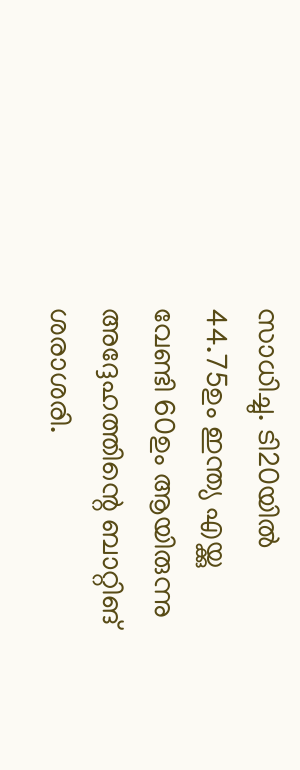സാധിച്ചു. ടി20യില്‍ 44.75ഉം ഇന്ത്യ എയ്ക്കു വേണ്ടി 60ഉം ആയിരുന്നു അദ്ദേഹത്തിന്റെ ബാറ്റിങ് ശരാശരി.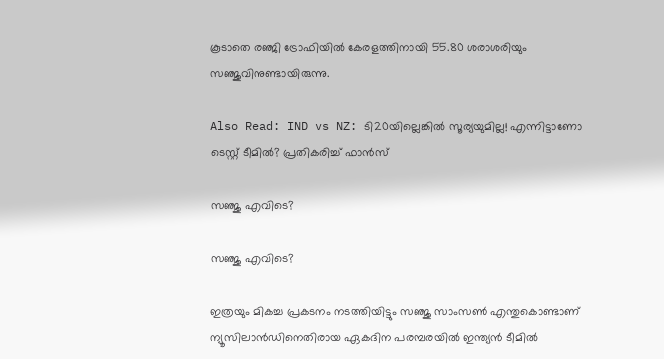കൂടാതെ രഞ്ജി ട്രോഫിയില്‍ കേരളത്തിനായി 55.80 ശരാശരിയും സഞ്ജുവിനുണ്ടായിരുന്നു.

Also Read: IND vs NZ: ടി20യില്ലെങ്കില്‍ സൂര്യയുമില്ല! എന്നിട്ടാണോ ടെസ്റ്റ് ടീമില്‍? പ്രതികരിച്ച് ഫാന്‍സ്

സഞ്ജു എവിടെ?

സഞ്ജു എവിടെ?

ഇത്രയും മികച്ച പ്രകടനം നടത്തിയിട്ടും സഞ്ജു സാംസണ്‍ എന്തുകൊണ്ടാണ് ന്യൂസിലാന്‍ഡിനെതിരായ ഏകദിന പരമ്പരയില്‍ ഇന്ത്യന്‍ ടീമില്‍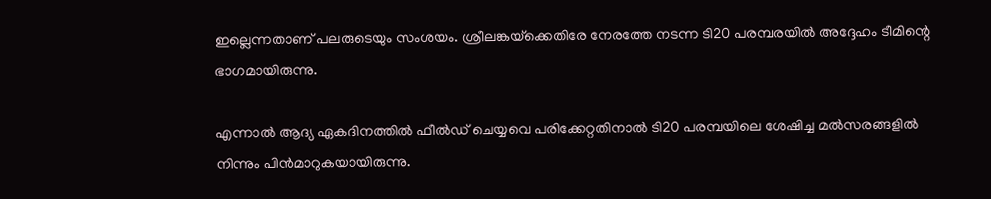ഇല്ലെന്നതാണ് പലരുടെയും സംശയം. ശ്രീലങ്കയ്‌ക്കെതിരേ നേരത്തേ നടന്ന ടി20 പരമ്പരയില്‍ അദ്ദേഹം ടീമിന്റെ ഭാഗമായിരുന്നു.

എന്നാല്‍ ആദ്യ ഏകദിനത്തില്‍ ഫീല്‍ഡ് ചെയ്യവെ പരിക്കേറ്റതിനാല്‍ ടി20 പരമ്പയിലെ ശേഷിച്ച മല്‍സരങ്ങളില്‍ നിന്നും പിന്‍മാറുകയായിരുന്നു.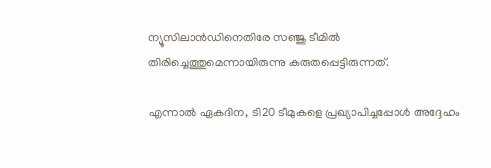ന്യൂസിലാന്‍ഡിനെതിരേ സഞ്ജു ടീമില്‍ തിരിച്ചെത്തുമെന്നായിരുന്നു കരുതപ്പെട്ടിരുന്നത്.

എന്നാല്‍ ഏകദിന, ടി20 ടീമുകളെ പ്രഖ്യാപിച്ചപ്പോള്‍ അദ്ദേഹം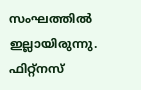സംഘത്തില്‍ ഇല്ലായിരുന്നു. ഫിറ്റ്‌നസ്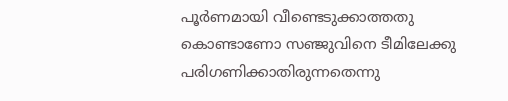പൂര്‍ണമായി വീണ്ടെടുക്കാത്തതു കൊണ്ടാണോ സഞ്ജുവിനെ ടീമിലേക്കു പരിഗണിക്കാതിരുന്നതെന്നു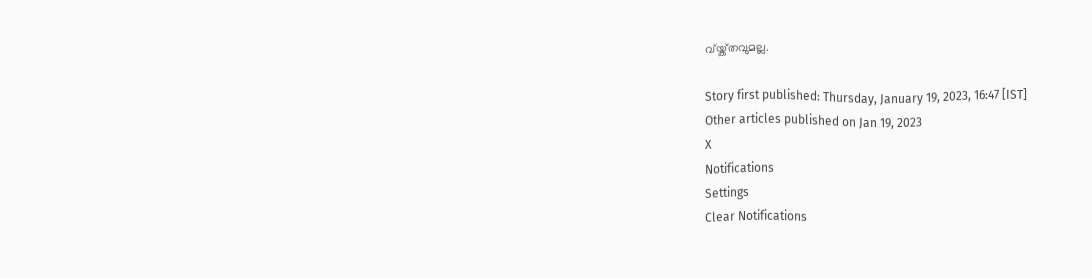വ്യ്ക്തവുമല്ല.

Story first published: Thursday, January 19, 2023, 16:47 [IST]
Other articles published on Jan 19, 2023
X
Notifications
Settings
Clear Notifications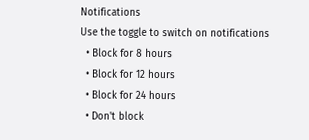Notifications
Use the toggle to switch on notifications
  • Block for 8 hours
  • Block for 12 hours
  • Block for 24 hours
  • Don't block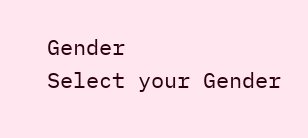Gender
Select your Gender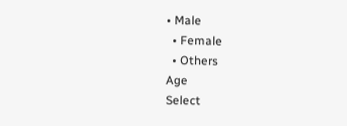• Male
  • Female
  • Others
Age
Select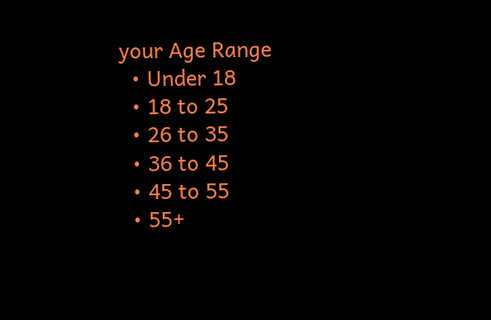your Age Range
  • Under 18
  • 18 to 25
  • 26 to 35
  • 36 to 45
  • 45 to 55
  • 55+